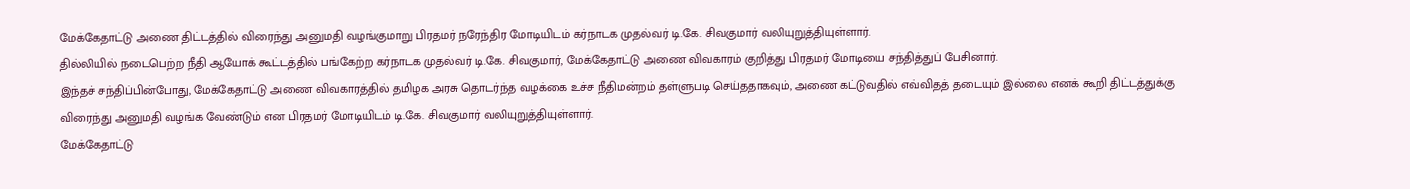மேக்கேதாட்டு அணை திட்டத்தில் விரைந்து அனுமதி வழங்குமாறு பிரதமர் நரேந்திர மோடியிடம் கர்நாடக முதல்வர் டி.கே. சிவகுமார் வலியுறுத்தியுள்ளார்.
தில்லியில் நடைபெற்ற நீதி ஆயோக் கூட்டத்தில் பங்கேற்ற கர்நாடக முதல்வர் டி.கே. சிவகுமார், மேக்கேதாட்டு அணை விவகாரம் குறித்து பிரதமர் மோடியை சந்தித்துப் பேசினார்.
இந்தச் சந்திப்பின்போது, மேக்கேதாட்டு அணை விவகாரத்தில் தமிழக அரசு தொடர்ந்த வழக்கை உச்ச நீதிமன்றம் தள்ளுபடி செய்ததாகவும், அணை கட்டுவதில் எவ்விதத் தடையும் இல்லை எனக் கூறி திட்டத்துக்கு விரைந்து அனுமதி வழங்க வேண்டும் என பிரதமர் மோடியிடம் டி.கே. சிவகுமார் வலியுறுத்தியுள்ளார்.
மேக்கேதாட்டு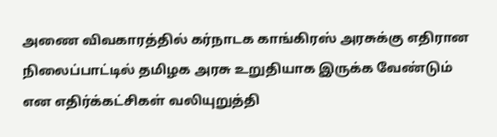அணை விவகாரத்தில் கர்நாடக காங்கிரஸ் அரசுக்கு எதிரான நிலைப்பாட்டில் தமிழக அரசு உறுதியாக இருக்க வேண்டும் என எதிர்க்கட்சிகள் வலியுறுத்தி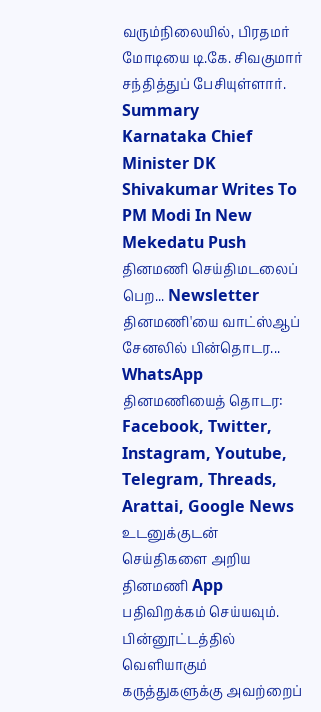வரும்நிலையில், பிரதமர் மோடியை டி.கே. சிவகுமார் சந்தித்துப் பேசியுள்ளார்.
Summary
Karnataka Chief Minister DK Shivakumar Writes To PM Modi In New Mekedatu Push
தினமணி செய்திமடலைப் பெற... Newsletter
தினமணி'யை வாட்ஸ்ஆப் சேனலில் பின்தொடர... WhatsApp
தினமணியைத் தொடர: Facebook, Twitter, Instagram, Youtube, Telegram, Threads, Arattai, Google News
உடனுக்குடன் செய்திகளை அறிய தினமணி App பதிவிறக்கம் செய்யவும்.
பின்னூட்டத்தில் வெளியாகும் கருத்துகளுக்கு அவற்றைப்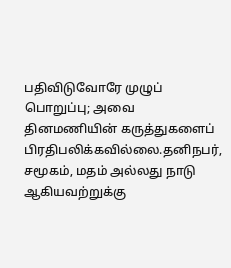பதிவிடுவோரே முழுப் பொறுப்பு; அவை தினமணியின் கருத்துகளைப் பிரதிபலிக்கவில்லை.தனிநபர், சமூகம், மதம் அல்லது நாடு ஆகியவற்றுக்கு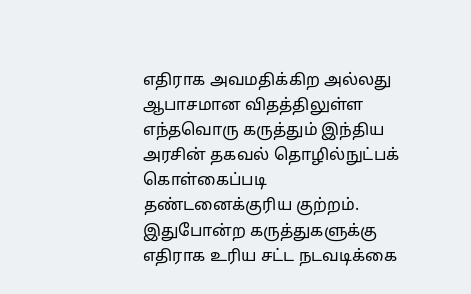எதிராக அவமதிக்கிற அல்லது ஆபாசமான விதத்திலுள்ள எந்தவொரு கருத்தும் இந்திய அரசின் தகவல் தொழில்நுட்பக் கொள்கைப்படி தண்டனைக்குரிய குற்றம். இதுபோன்ற கருத்துகளுக்கு எதிராக உரிய சட்ட நடவடிக்கை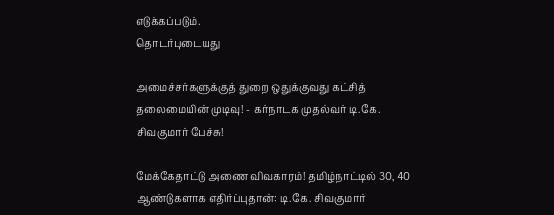எடுக்கப்படும்.
தொடர்புடையது

அமைச்சர்களுக்குத் துறை ஒதுக்குவது கட்சித் தலைமையின் முடிவு! - கர்நாடக முதல்வர் டி.கே. சிவகுமார் பேச்சு!

மேக்கேதாட்டு அணை விவகாரம்! தமிழ்நாட்டில் 30, 40 ஆண்டுகளாக எதிர்ப்புதான்: டி.கே. சிவகுமார்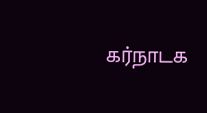கர்நாடக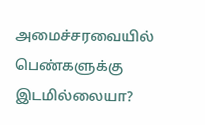அமைச்சரவையில் பெண்களுக்கு இடமில்லையா?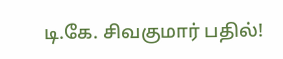டி.கே. சிவகுமார் பதில்!